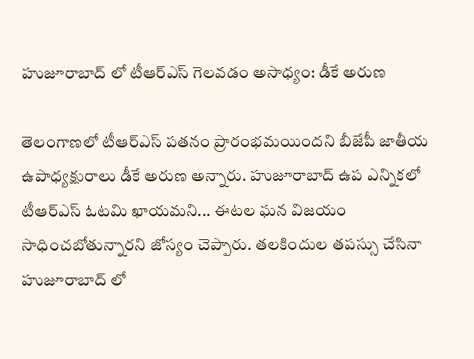హుజూరాబాద్ లో టీఆర్ఎస్ గెలవడం అసాధ్యం: డీకే అరుణ

తెలంగాణలో టీఆర్ఎస్ పతనం ప్రారంభమయిందని బీజేపీ జాతీయ ఉపాధ్యక్షురాలు డీకే అరుణ అన్నారు. హుజూరాబాద్ ఉప ఎన్నికలో టీఆర్ఎస్ ఓటమి ఖాయమని... ఈటల ఘన విజయం సాధించబోతున్నారని జోస్యం చెప్పారు. తలకిందుల తపస్సు చేసినా హుజూరాబాద్ లో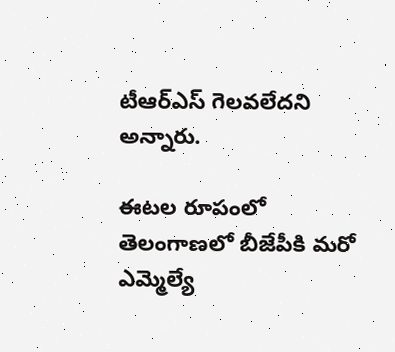టీఆర్ఎస్ గెలవలేదని అన్నారు.

ఈటల రూపంలో తెలంగాణలో బీజేపీకి మరో ఎమ్మెల్యే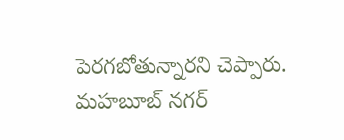పెరగబోతున్నారని చెప్పారు. మహబూబ్ నగర్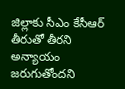జిల్లాకు సీఎం కేసీఆర్ తీరుతో తీరని అన్యాయం జరుగుతోందని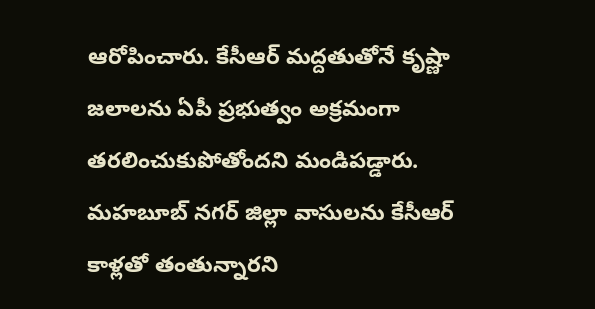ఆరోపించారు. కేసీఆర్ మద్దతుతోనే కృష్ణా జలాలను ఏపీ ప్రభుత్వం అక్రమంగా తరలించుకుపోతోందని మండిపడ్డారు. మహబూబ్ నగర్ జిల్లా వాసులను కేసీఆర్ కాళ్లతో తంతున్నారని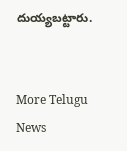దుయ్యబట్టారు.


More Telugu News